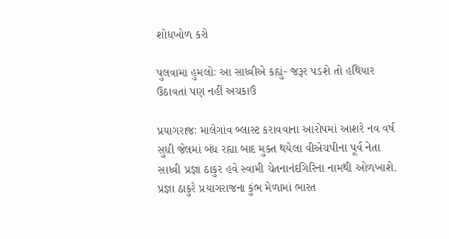શોધખોળ કરો

પુલવામા હુમલોઃ આ સાધ્વીએ કહ્યું- જરૂર પડશે તો હથિયાર ઉઠાવતાં પણ નહીં અચકાઉં

પ્રયાગરાજઃ માલેગાંવ બ્લાસ્ટ કરાવવાના આરોપમાં આશરે નવ વર્ષ સુધી જેલમાં બંધ રહ્યા બાદ મુક્ત થયેલા વીએચપીના પૂર્વ નેતા સાધ્વી પ્રજ્ઞા ઠાકુર હવે સ્વામી ચેતનાનંદગિરિના નામથી ઓળખાશે. પ્રજ્ઞા ઠાકુરે પ્રયાગરાજના કુંભ મેળામાં ભારત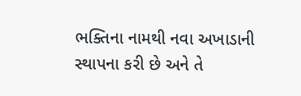ભક્તિના નામથી નવા અખાડાની સ્થાપના કરી છે અને તે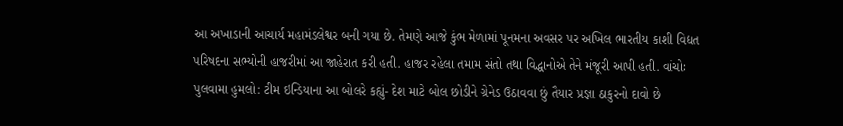આ અખાડાની આચાર્ય મહામંડલેશ્વર બની ગયા છે. તેમણે આજે કુંભ મેળામાં પૂનમના અવસર પર અખિલ ભારતીય કાશી વિદ્યત પરિષદના સભ્યોની હાજરીમાં આ જાહેરાત કરી હતી. હાજર રહેલા તમામ સંતો તથા વિદ્ધાનોએ તેને મંજૂરી આપી હતી. વાંચોઃ પુલવામા હુમલો: ટીમ ઇન્ડિયાના આ બોલરે કહ્યું- દેશ માટે બોલ છોડીને ગ્રેનેડ ઉઠાવવા છું તૈયાર પ્રજ્ઞા ઠાકુરનો દાવો છે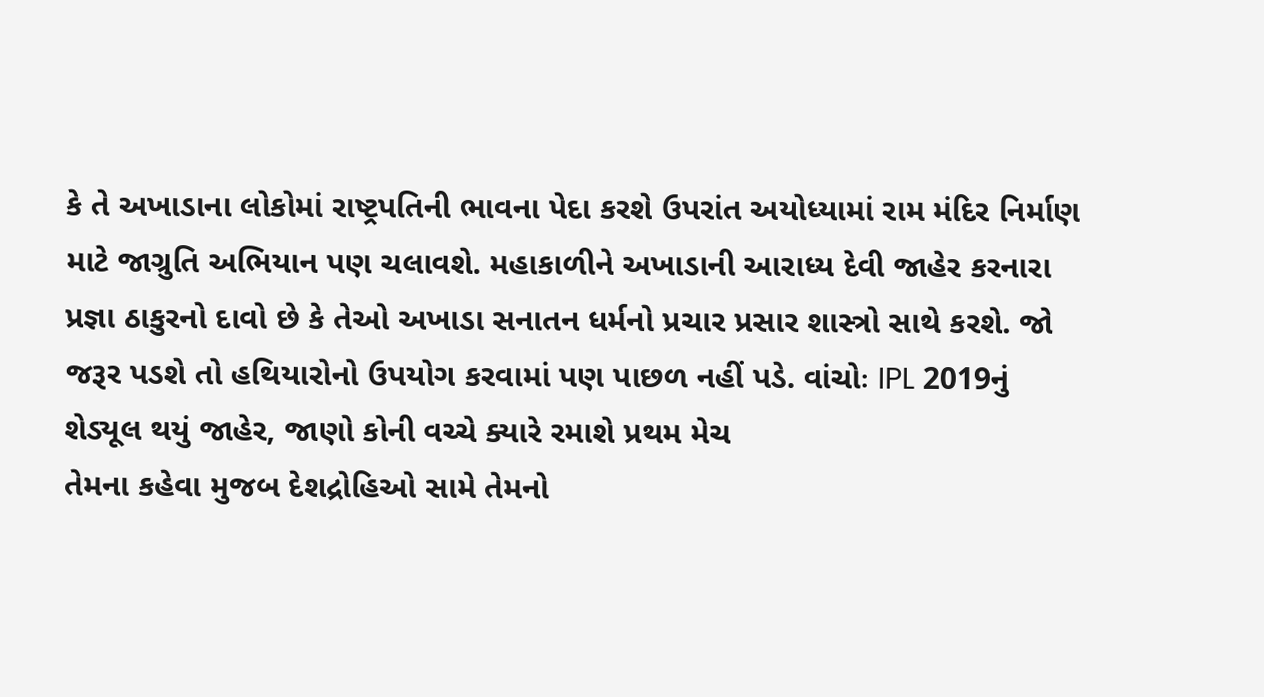કે તે અખાડાના લોકોમાં રાષ્ટ્રપતિની ભાવના પેદા કરશે ઉપરાંત અયોધ્યામાં રામ મંદિર નિર્માણ માટે જાગ્રુતિ અભિયાન પણ ચલાવશે. મહાકાળીને અખાડાની આરાધ્ય દેવી જાહેર કરનારા પ્રજ્ઞા ઠાકુરનો દાવો છે કે તેઓ અખાડા સનાતન ધર્મનો પ્રચાર પ્રસાર શાસ્ત્રો સાથે કરશે. જો જરૂર પડશે તો હથિયારોનો ઉપયોગ કરવામાં પણ પાછળ નહીં પડે. વાંચોઃ IPL 2019નું શેડ્યૂલ થયું જાહેર, જાણો કોની વચ્ચે ક્યારે રમાશે પ્રથમ મેચ
તેમના કહેવા મુજબ દેશદ્રોહિઓ સામે તેમનો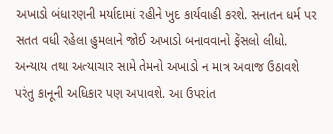અખાડો બંધારણની મર્યાદામાં રહીને ખુદ કાર્યવાહી કરશે. સનાતન ધર્મ પર સતત વધી રહેલા હુમલાને જોઈ અખાડો બનાવવાનો ફેંસલો લીધો. અન્યાય તથા અત્યાચાર સામે તેમનો અખાડો ન માત્ર અવાજ ઉઠાવશે પરંતુ કાનૂની અધિકાર પણ અપાવશે. આ ઉપરાંત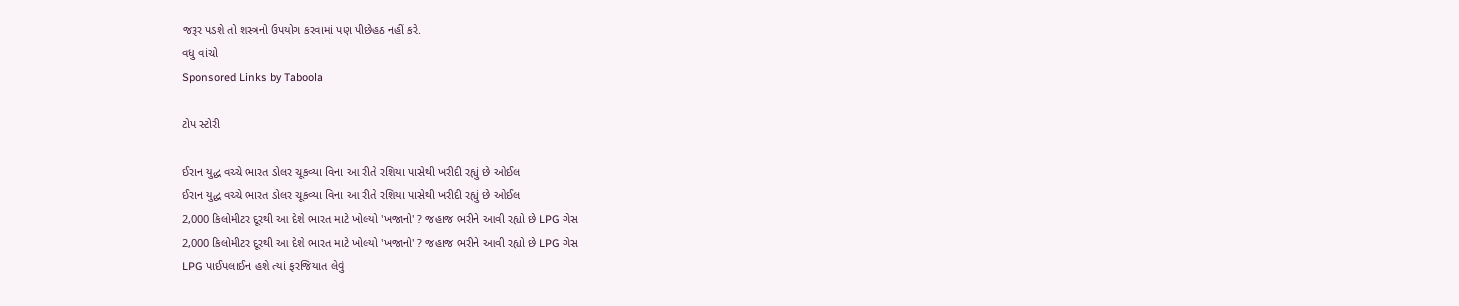જરૂર પડશે તો શસ્ત્રનો ઉપયોગ કરવામાં પણ પીછેહઠ નહીં કરે.
વધુ વાંચો
Sponsored Links by Taboola

ટોપ સ્ટોરી

ઈરાન યુદ્ધ વચ્ચે ભારત ડોલર ચૂકવ્યા વિના આ રીતે રશિયા પાસેથી ખરીદી રહ્યું છે ઓઈલ
ઈરાન યુદ્ધ વચ્ચે ભારત ડોલર ચૂકવ્યા વિના આ રીતે રશિયા પાસેથી ખરીદી રહ્યું છે ઓઈલ
2,000 કિલોમીટર દૂરથી આ દેશે ભારત માટે ખોલ્યો 'ખજાનો' ? જહાજ ભરીને આવી રહ્યો છે LPG ગેસ
2,000 કિલોમીટર દૂરથી આ દેશે ભારત માટે ખોલ્યો 'ખજાનો' ? જહાજ ભરીને આવી રહ્યો છે LPG ગેસ
LPG પાઈપલાઈન હશે ત્યાં ફરજિયાત લેવું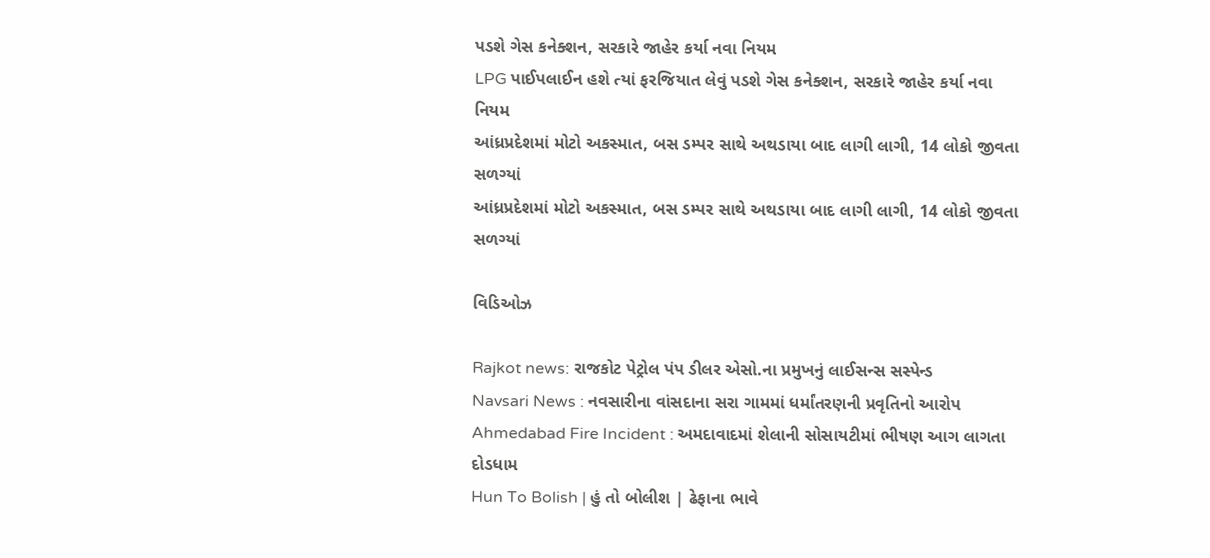પડશે ગેસ કનેક્શન, સરકારે જાહેર કર્યા નવા નિયમ
LPG પાઈપલાઈન હશે ત્યાં ફરજિયાત લેવું પડશે ગેસ કનેક્શન, સરકારે જાહેર કર્યા નવા નિયમ
આંધ્રપ્રદેશમાં મોટો અકસ્માત, બસ ડમ્પર સાથે અથડાયા બાદ લાગી લાગી, 14 લોકો જીવતા સળગ્યાં
આંધ્રપ્રદેશમાં મોટો અકસ્માત, બસ ડમ્પર સાથે અથડાયા બાદ લાગી લાગી, 14 લોકો જીવતા સળગ્યાં

વિડિઓઝ

Rajkot news: રાજકોટ પેટ્રોલ પંપ ડીલર એસો.ના પ્રમુખનું લાઈસન્સ સસ્પેન્ડ
Navsari News : નવસારીના વાંસદાના સરા ગામમાં ધર્માંતરણની પ્રવૃતિનો આરોપ
Ahmedabad Fire Incident : અમદાવાદમાં શેલાની સોસાયટીમાં ભીષણ આગ લાગતા દોડધામ
Hun To Bolish | હું તો બોલીશ | ઢેફાના ભાવે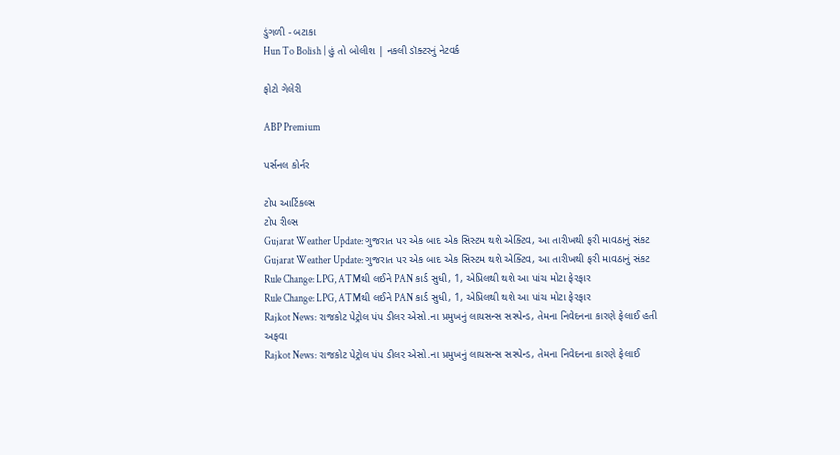ડુંગળી - બટાકા
Hun To Bolish | હું તો બોલીશ | નકલી ડૉક્ટરનું નેટવર્ક

ફોટો ગેલેરી

ABP Premium

પર્સનલ કોર્નર

ટોપ આર્ટિકલ્સ
ટોપ રીલ્સ
Gujarat Weather Update: ગુજરાત પર એક બાદ એક સિસ્ટમ થશે એક્ટિવ, આ તારીખથી ફરી માવઠાનું સંકટ
Gujarat Weather Update: ગુજરાત પર એક બાદ એક સિસ્ટમ થશે એક્ટિવ, આ તારીખથી ફરી માવઠાનું સંકટ
Rule Change: LPG, ATMથી લઈને PAN કાર્ડ સુધી, 1, એપ્રિલથી થશે આ પાંચ મોટા ફેરફાર
Rule Change: LPG, ATMથી લઈને PAN કાર્ડ સુધી, 1, એપ્રિલથી થશે આ પાંચ મોટા ફેરફાર
Rajkot News: રાજકોટ પેટ્રોલ પંપ ડીલર એસો.ના પ્રમુખનું લાયસન્સ સસ્પેન્ડ, તેમના નિવેદનના કારણે ફેલાઈ હતી અફવા
Rajkot News: રાજકોટ પેટ્રોલ પંપ ડીલર એસો.ના પ્રમુખનું લાયસન્સ સસ્પેન્ડ, તેમના નિવેદનના કારણે ફેલાઈ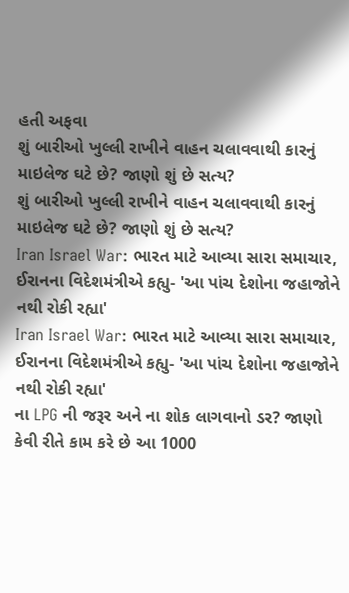હતી અફવા
શું બારીઓ ખુલ્લી રાખીને વાહન ચલાવવાથી કારનું માઇલેજ ઘટે છે? જાણો શું છે સત્ય?
શું બારીઓ ખુલ્લી રાખીને વાહન ચલાવવાથી કારનું માઇલેજ ઘટે છે? જાણો શું છે સત્ય?
Iran Israel War: ભારત માટે આવ્યા સારા સમાચાર, ઈરાનના વિદેશમંત્રીએ કહ્યુ- 'આ પાંચ દેશોના જહાજોને નથી રોકી રહ્યા'
Iran Israel War: ભારત માટે આવ્યા સારા સમાચાર, ઈરાનના વિદેશમંત્રીએ કહ્યુ- 'આ પાંચ દેશોના જહાજોને નથી રોકી રહ્યા'
ના LPG ની જરૂર અને ના શોક લાગવાનો ડર? જાણો કેવી રીતે કામ કરે છે આ 1000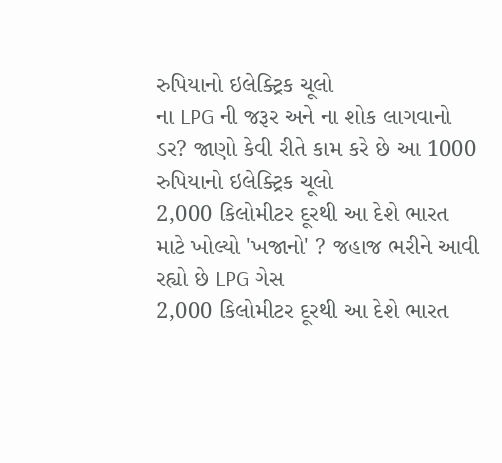રુપિયાનો ઇલેક્ટ્રિક ચૂલો
ના LPG ની જરૂર અને ના શોક લાગવાનો ડર? જાણો કેવી રીતે કામ કરે છે આ 1000 રુપિયાનો ઇલેક્ટ્રિક ચૂલો
2,000 કિલોમીટર દૂરથી આ દેશે ભારત માટે ખોલ્યો 'ખજાનો' ? જહાજ ભરીને આવી રહ્યો છે LPG ગેસ
2,000 કિલોમીટર દૂરથી આ દેશે ભારત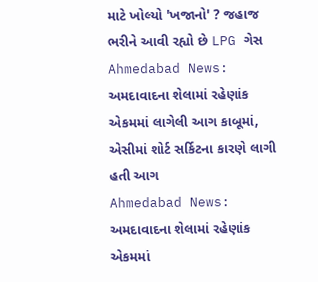માટે ખોલ્યો 'ખજાનો' ? જહાજ ભરીને આવી રહ્યો છે LPG ગેસ
Ahmedabad News: અમદાવાદના શેલામાં રહેણાંક એકમમાં લાગેલી આગ કાબૂમાં, એસીમાં શોર્ટ સર્કિટના કારણે લાગી હતી આગ
Ahmedabad News: અમદાવાદના શેલામાં રહેણાંક એકમમાં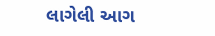લાગેલી આગ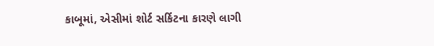કાબૂમાં, એસીમાં શોર્ટ સર્કિટના કારણે લાગી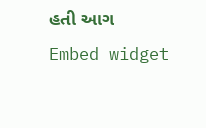હતી આગ
Embed widget